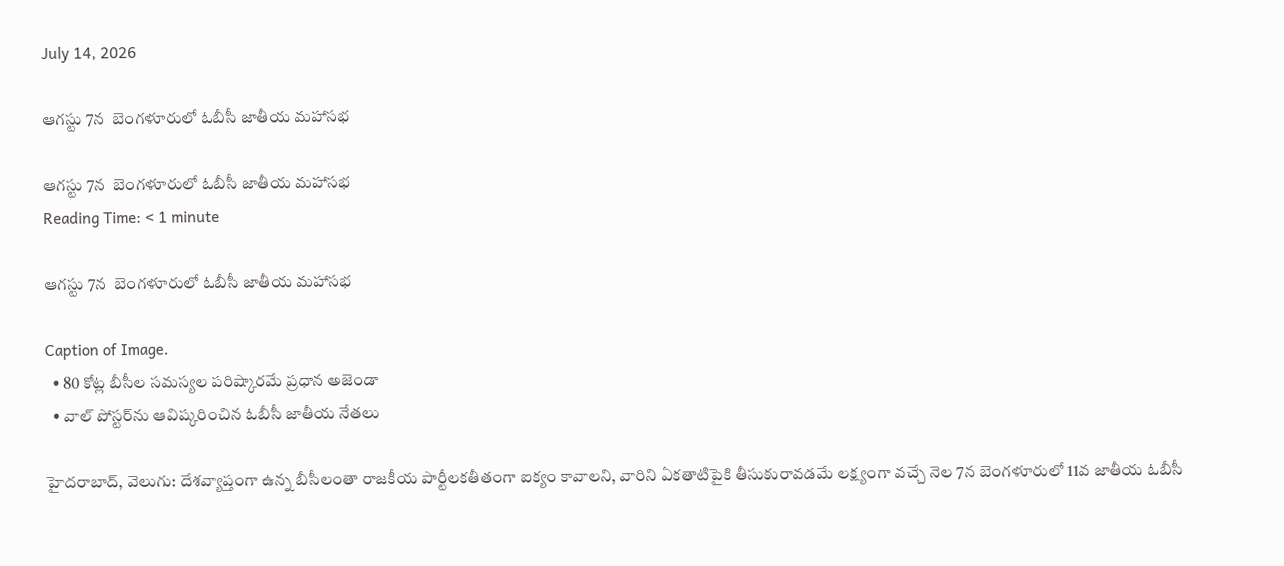July 14, 2026

ఆగస్టు 7న  బెంగళూరులో ఓబీసీ జాతీయ మహాసభ

ఆగస్టు 7న  బెంగళూరులో ఓబీసీ జాతీయ మహాసభ
Reading Time: < 1 minute

ఆగస్టు 7న  బెంగళూరులో ఓబీసీ జాతీయ మహాసభ

Caption of Image.
  • 80 కోట్ల బీసీల సమస్యల పరిష్కారమే ప్రధాన అజెండా
  • వాల్ పోస్టర్‌‌‌‌ను ఆవిష్కరించిన ఓబీసీ జాతీయ నేతలు

హైదరాబాద్, వెలుగు: దేశవ్యాప్తంగా ఉన్న బీసీలంతా రాజకీయ పార్టీలకతీతంగా ఐక్యం కావాలని, వారిని ఏకతాటిపైకి తీసుకురావడమే లక్ష్యంగా వచ్చే నెల 7న బెంగళూరులో 11వ జాతీయ ఓబీసీ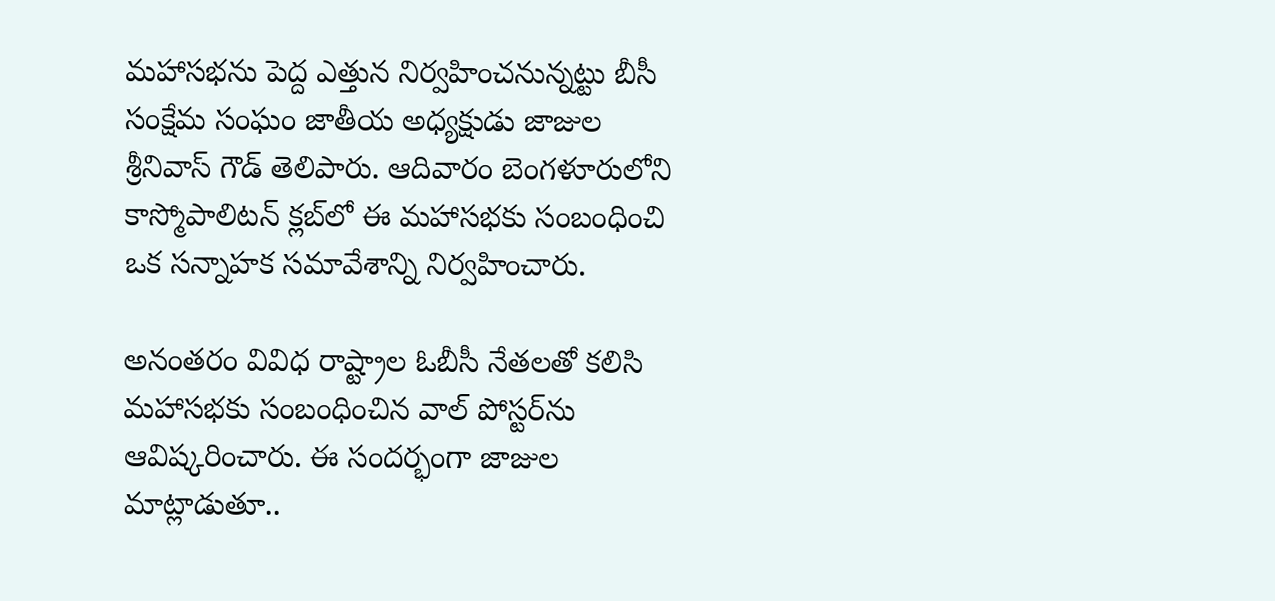మహాసభను పెద్ద ఎత్తున నిర్వహించనున్నట్టు బీసీ సంక్షేమ సంఘం జాతీయ అధ్యక్షుడు జాజుల శ్రీనివాస్ గౌడ్ తెలిపారు. ఆదివారం బెంగళూరులోని కాస్మోపాలిటన్ క్లబ్‌‌లో ఈ మహాసభకు సంబంధించి ఒక సన్నాహక సమావేశాన్ని నిర్వహించారు.

అనంతరం వివిధ రాష్ట్రాల ఓబీసీ నేతలతో కలిసి మహాసభకు సంబంధించిన వాల్ పోస్టర్‌‌ను ఆవిష్కరించారు. ఈ సందర్భంగా జాజుల మాట్లాడుతూ..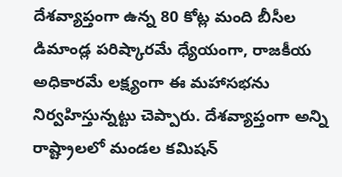దేశవ్యాప్తంగా ఉన్న 80 కోట్ల మంది బీసీల డిమాండ్ల పరిష్కారమే ధ్యేయంగా, రాజకీయ అధికారమే లక్ష్యంగా ఈ మహాసభను నిర్వహిస్తున్నట్టు చెప్పారు. దేశవ్యాప్తంగా అన్ని రాష్ట్రాలలో మండల కమిషన్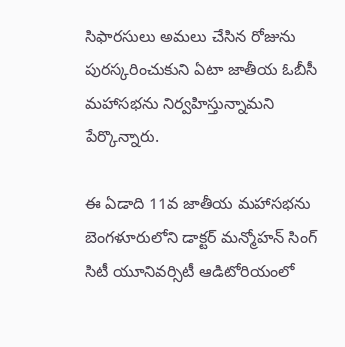సిఫారసులు అమలు చేసిన రోజును పురస్కరించుకుని ఏటా జాతీయ ఓబీసీ మహాసభను నిర్వహిస్తున్నామని పేర్కొన్నారు.

ఈ ఏడాది 11వ జాతీయ మహాసభను బెంగళూరులోని డాక్టర్ మన్మోహన్ సింగ్ సిటీ యూనివర్సిటీ ఆడిటోరియంలో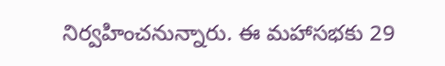నిర్వహించనున్నారు. ఈ మహాసభకు 29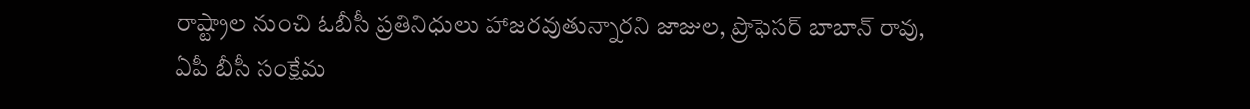రాష్ట్రాల నుంచి ఓబీసీ ప్రతినిధులు హాజరవుతున్నారని జాజుల, ప్రొఫెసర్ బాబాన్ రావు, ఏపీ బీసీ సంక్షేమ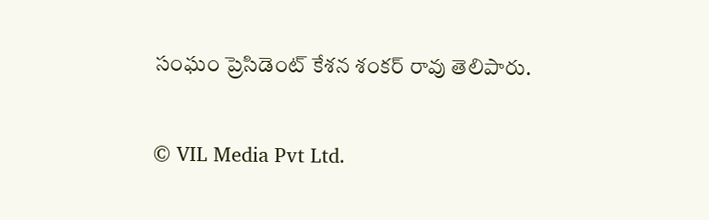సంఘం ప్రెసిడెంట్ కేశన శంకర్ రావు తెలిపారు.

© VIL Media Pvt Ltd.